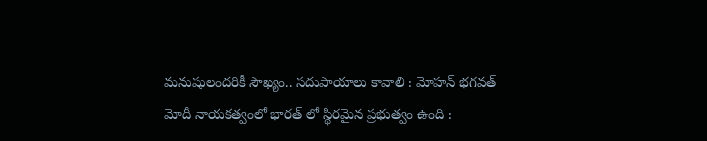మనుషులందరికీ సౌఖ్యం.. సదుపాయాలు కావాలి : మోహన్ భగవత్
మోదీ నాయకత్వంలో భారత్ లో స్థిరమైన ప్రభుత్వం ఉంది :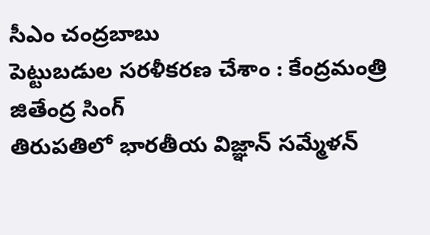సీఎం చంద్రబాబు
పెట్టుబడుల సరళీకరణ చేశాం : కేంద్రమంత్రి జితేంద్ర సింగ్
తిరుపతిలో భారతీయ విజ్ఞాన్ సమ్మేళన్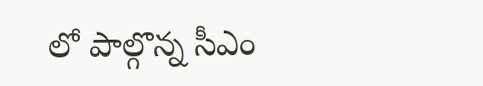లో పాల్గొన్న సీఎం